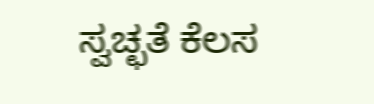ಸ್ವಚ್ಛತೆ ಕೆಲಸ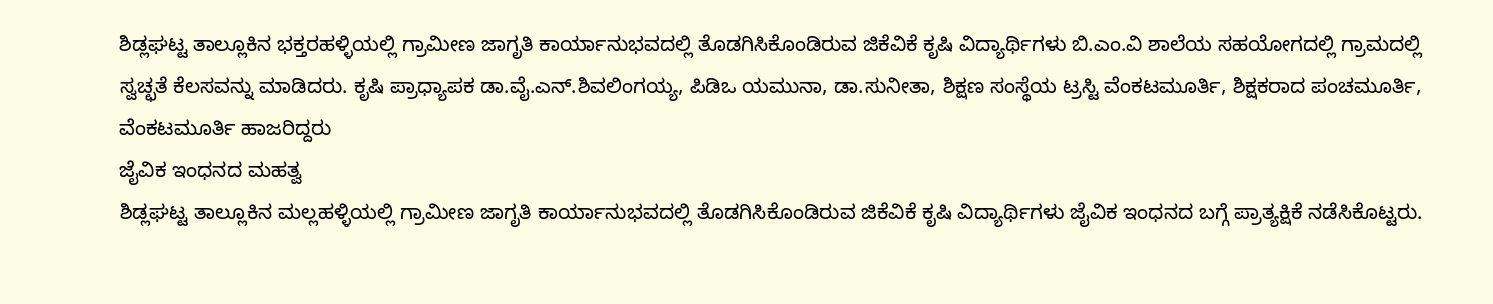ಶಿಡ್ಲಘಟ್ಟ ತಾಲ್ಲೂಕಿನ ಭಕ್ತರಹಳ್ಳಿಯಲ್ಲಿ ಗ್ರಾಮೀಣ ಜಾಗೃತಿ ಕಾರ್ಯಾನುಭವದಲ್ಲಿ ತೊಡಗಿಸಿಕೊಂಡಿರುವ ಜಿಕೆವಿಕೆ ಕೃಷಿ ವಿದ್ಯಾರ್ಥಿಗಳು ಬಿ.ಎಂ.ವಿ ಶಾಲೆಯ ಸಹಯೋಗದಲ್ಲಿ ಗ್ರಾಮದಲ್ಲಿ ಸ್ವಚ್ಛತೆ ಕೆಲಸವನ್ನು ಮಾಡಿದರು. ಕೃಷಿ ಪ್ರಾಧ್ಯಾಪಕ ಡಾ.ವೈ.ಎನ್.ಶಿವಲಿಂಗಯ್ಯ, ಪಿಡಿಒ ಯಮುನಾ, ಡಾ.ಸುನೀತಾ, ಶಿಕ್ಷಣ ಸಂಸ್ಥೆಯ ಟ್ರಸ್ಟಿ ವೆಂಕಟಮೂರ್ತಿ, ಶಿಕ್ಷಕರಾದ ಪಂಚಮೂರ್ತಿ, ವೆಂಕಟಮೂರ್ತಿ ಹಾಜರಿದ್ದರು
ಜೈವಿಕ ಇಂಧನದ ಮಹತ್ವ
ಶಿಡ್ಲಘಟ್ಟ ತಾಲ್ಲೂಕಿನ ಮಲ್ಲಹಳ್ಳಿಯಲ್ಲಿ ಗ್ರಾಮೀಣ ಜಾಗೃತಿ ಕಾರ್ಯಾನುಭವದಲ್ಲಿ ತೊಡಗಿಸಿಕೊಂಡಿರುವ ಜಿಕೆವಿಕೆ ಕೃಷಿ ವಿದ್ಯಾರ್ಥಿಗಳು ಜೈವಿಕ ಇಂಧನದ ಬಗ್ಗೆ ಪ್ರಾತ್ಯಕ್ಷಿಕೆ ನಡೆಸಿಕೊಟ್ಟರು.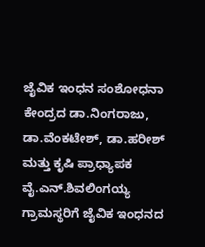ಜೈವಿಕ ಇಂಧನ ಸಂಶೋಧನಾ ಕೇಂದ್ರದ ಡಾ.ನಿಂಗರಾಜು, ಡಾ.ವೆಂಕಟೇಶ್, ಡಾ.ಹರೀಶ್ ಮತ್ತು ಕೃಷಿ ಪ್ರಾಧ್ಯಾಪಕ ವೈ.ಎನ್.ಶಿವಲಿಂಗಯ್ಯ ಗ್ರಾಮಸ್ಥರಿಗೆ ಜೈವಿಕ ಇಂಧನದ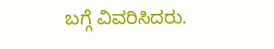ಬಗ್ಗೆ ವಿವರಿಸಿದರು.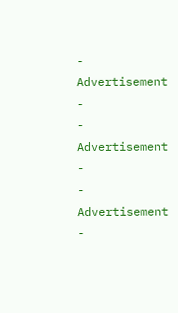- Advertisement -
- Advertisement -
- Advertisement -